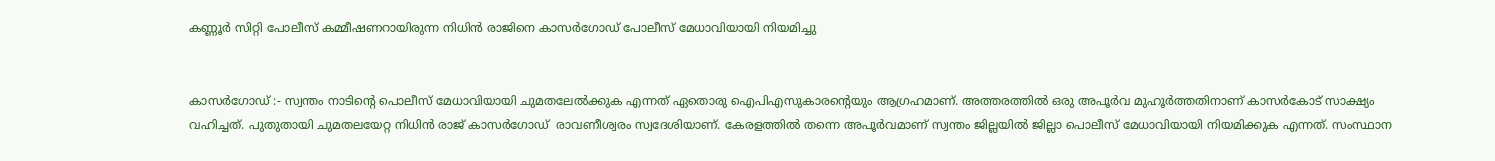കണ്ണൂർ സിറ്റി പോലീസ് കമ്മീഷണറായിരുന്ന നിധിൻ രാജിനെ കാസർഗോഡ് പോലീസ് മേധാവിയായി നിയമിച്ചു


കാസർഗോഡ് :- സ്വന്തം നാടിൻ്റെ പൊലീസ് മേധാവിയായി ചുമതലേൽക്കുക എന്നത് ഏതൊരു ഐപിഎസുകാരൻ്റെയും ആഗ്രഹമാണ്. അത്തരത്തിൽ ഒരു അപൂർവ മുഹൂർത്തതിനാണ് കാസർകോട് സാക്ഷ്യം വഹിച്ചത്. പുതുതായി ചുമതലയേറ്റ നിധിൻ രാജ് കാസർഗോഡ്  രാവണീശ്വരം സ്വദേശിയാണ്. കേരളത്തിൽ തന്നെ അപൂർവമാണ് സ്വന്തം ജില്ലയിൽ ജില്ലാ പൊലീസ് മേധാവിയായി നിയമിക്കുക എന്നത്. സംസ്ഥാന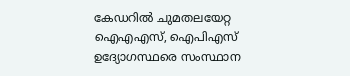കേഡറിൽ ചുമതലയേറ്റ ഐഎഎസ്, ഐപിഎസ് ഉദ്യോഗസ്ഥരെ സംസ്ഥാന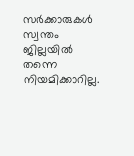സർക്കാരുകൾ സ്വന്തം ജില്ലയിൽ തന്നെ നിയമിക്കാറില്ല.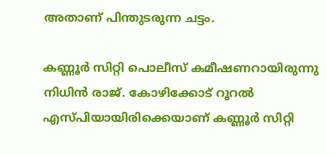അതാണ് പിന്തുടരുന്ന ചട്ടം.

കണ്ണൂർ സിറ്റി പൊലീസ് കമീഷണറായിരുന്നു നിധിൻ രാജ്. കോഴിക്കോട് റൂറൽ എസ്പ‌ിയായിരിക്കെയാണ് കണ്ണൂർ സിറ്റി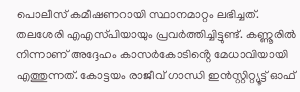പൊലീസ് കമീഷണറായി സ്ഥാനമാറ്റം ലഭിച്ചത്. തലശേരി എഎസ്‌പിയായും പ്രവർത്തിച്ചിട്ടുണ്ട്. കണ്ണൂരിൽ നിന്നാണ് അദ്ദേഹം കാസർകോടിൻ്റെ മേധാവിയായി എത്തുന്നത്. കോട്ടയം രാജീവ് ഗാന്ധി ഇൻസ്റ്റിറ്റ്യൂട്ട് ഓഫ്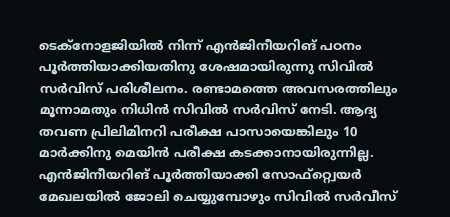ടെക്നോളജിയിൽ നിന്ന് എൻജിനീയറിങ് പഠനം പൂർത്തിയാക്കിയതിനു ശേഷമായിരുന്നു സിവിൽ സർവിസ് പരിശീലനം. രണ്ടാമത്തെ അവസരത്തിലും മൂന്നാമതും നിധിൻ സിവിൽ സർവിസ് നേടി. ആദ്യ തവണ പ്രിലിമിനറി പരീക്ഷ പാസായെങ്കിലും 10 മാർക്കിനു മെയിൻ പരീക്ഷ കടക്കാനായിരുന്നില്ല. എൻജിനീയറിങ് പൂർത്തിയാക്കി സോഫ്റ്റ്വെയർ മേഖലയിൽ ജോലി ചെയ്യുമ്പോഴും സിവിൽ സർവീസ്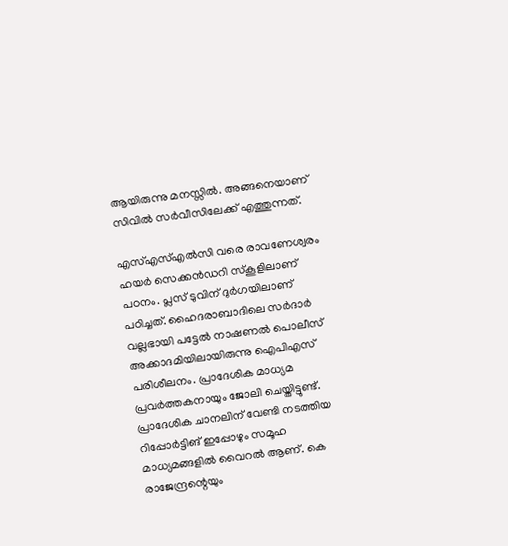ആയിരുന്നു മനസ്സിൽ. അങ്ങനെയാണ് സിവിൽ സർവീസിലേക്ക് എത്തുന്നത്.

എസ്എസ്എൽസി വരെ രാവണേശ്വരം ഹയർ സെക്കൻഡറി സ്‌കൂളിലാണ് പഠനം. പ്ലസ് ടുവിന് ദുർഗയിലാണ് പഠിച്ചത്. ഹൈദരാബാദിലെ സർദാർ വല്ലഭായി പട്ടേൽ നാഷണൽ പൊലീസ് അക്കാദമിയിലായിരുന്നു ഐപിഎസ് പരിശീലനം. പ്രാദേശിക മാധ്യമ പ്രവർത്തകനായും ജോലി ചെയ്തിട്ടുണ്ട്. പ്രാദേശിക ചാനലിന് വേണ്ടി നടത്തിയ റിപ്പോർട്ടിങ് ഇപ്പോഴും സമൂഹ മാധ്യമങ്ങളിൽ വൈറൽ ആണ്. കെ രാജേന്ദ്രന്റെയും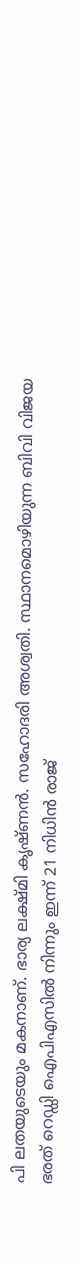പി ലതയുടെയും മകനാണ്. ഭാര്യ ലക്ഷ്‌മി കൃഷ്‌ണൻ. സഹോദരി അശ്വതി. സ്ഥാനമൊഴിയുന്ന ബിവി വിജയ ഭരത് റെഡ്ഡി ഐപിഎസിൽ നിന്നും ഇന്ന് 21 നിധിൻ രാജ്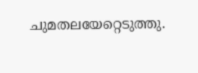ചുമതലയേറ്റെടുത്തു.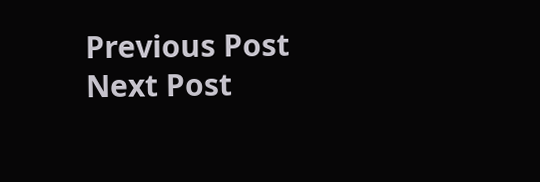Previous Post Next Post